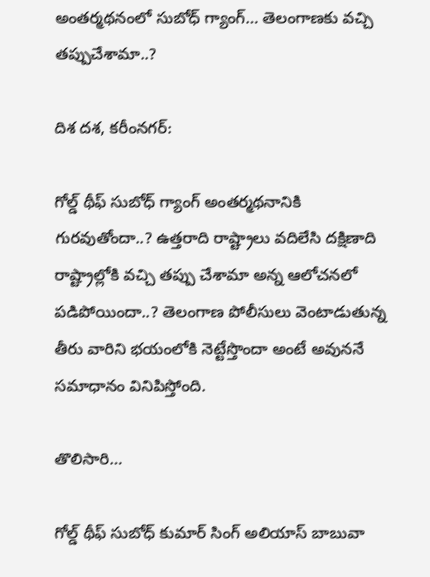అంతర్మథనంలో సుబోధ్ గ్యాంగ్… తెలంగాణకు వచ్చి తప్పుచేశామా..?

దిశ దశ, కరీంనగర్:

గోల్డ్ థీఫ్ సుబోధ్ గ్యాంగ్ అంతర్మథనానికి గురవుతోందా..? ఉత్తరాది రాష్ట్రాలు వదిలేసి దక్షిణాది రాష్ట్రాల్లోకి వచ్చి తప్పు చేశామా అన్న ఆలోచనలో పడిపోయిందా..? తెలంగాణ పోలీసులు వెంటాడుతున్న తీరు వారిని భయంలోకి నెట్టేస్తొందా అంటే అవుననే సమాధానం వినిపిస్తోంది.

తొలిసారి…

గోల్డ్ థీఫ్ సుబోధ్ కుమార్ సింగ్ అలియాస్ బాబువా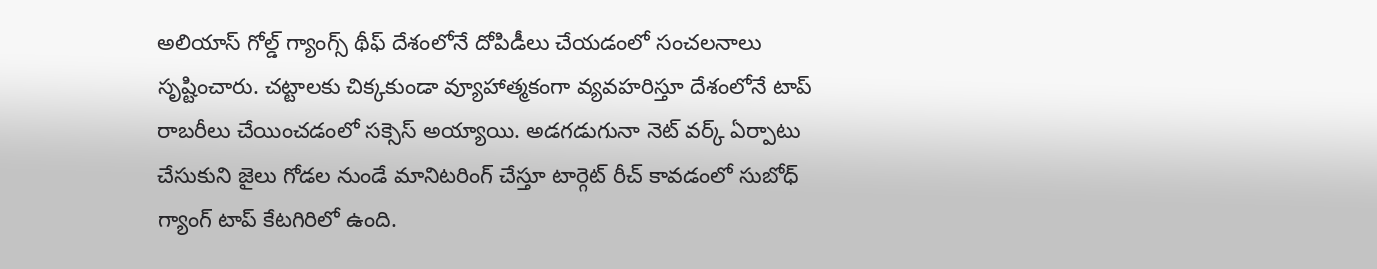అలియాస్ గోల్డ్ గ్యాంగ్స్ థీఫ్ దేశంలోనే దోపిడీలు చేయడంలో సంచలనాలు సృష్టించారు. చట్టాలకు చిక్కకుండా వ్యూహాత్మకంగా వ్యవహరిస్తూ దేశంలోనే టాప్ రాబరీలు చేయించడంలో సక్సెస్ అయ్యాయి. అడగడుగునా నెట్ వర్క్ ఏర్పాటు చేసుకుని జైలు గోడల నుండే మానిటరింగ్ చేస్తూ టార్గెట్ రీచ్ కావడంలో సుబోధ్ గ్యాంగ్ టాప్ కేటగిరిలో ఉంది.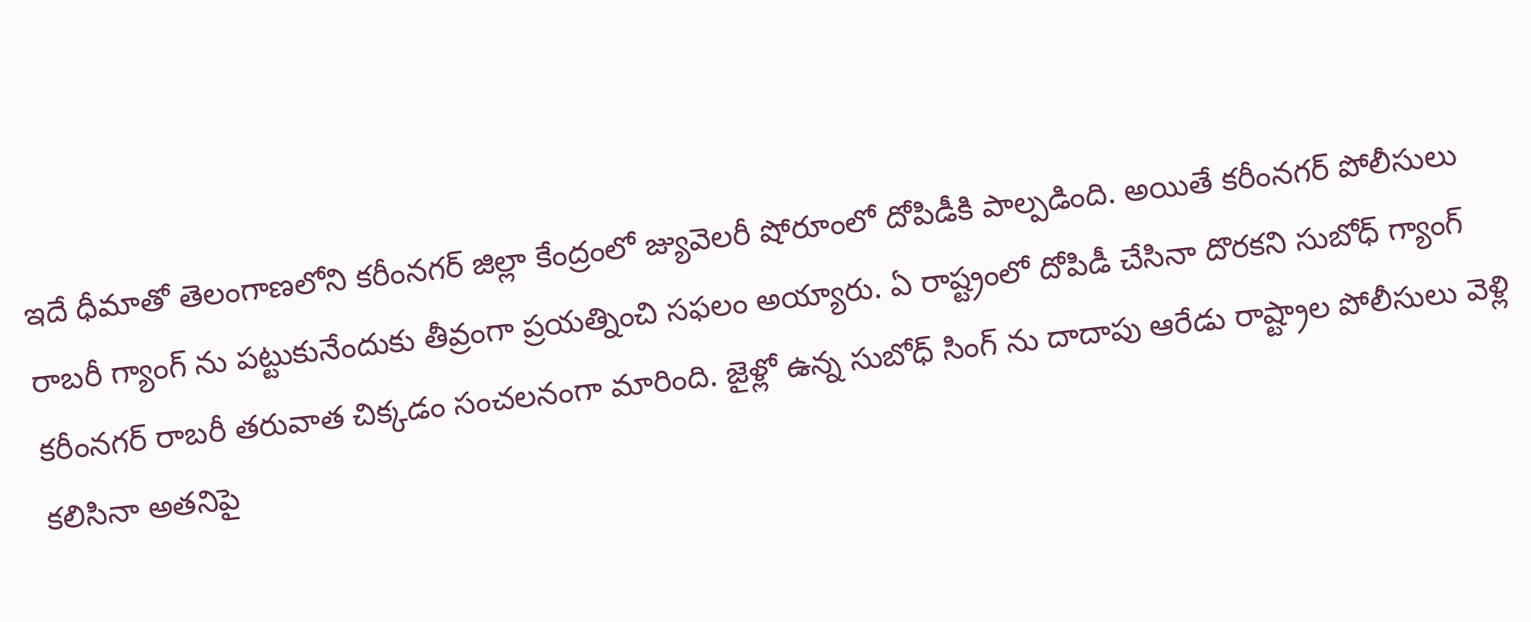ఇదే ధీమాతో తెలంగాణలోని కరీంనగర్ జిల్లా కేంద్రంలో జ్యువెలరీ షోరూంలో దోపిడీకి పాల్పడింది. అయితే కరీంనగర్ పోలీసులు రాబరీ గ్యాంగ్ ను పట్టుకునేందుకు తీవ్రంగా ప్రయత్నించి సఫలం అయ్యారు. ఏ రాష్ట్రంలో దోపిడీ చేసినా దొరకని సుబోధ్ గ్యాంగ్ కరీంనగర్ రాబరీ తరువాత చిక్కడం సంచలనంగా మారింది. జైళ్లో ఉన్న సుబోధ్ సింగ్ ను దాదాపు ఆరేడు రాష్ట్రాల పోలీసులు వెళ్లి కలిసినా అతనిపై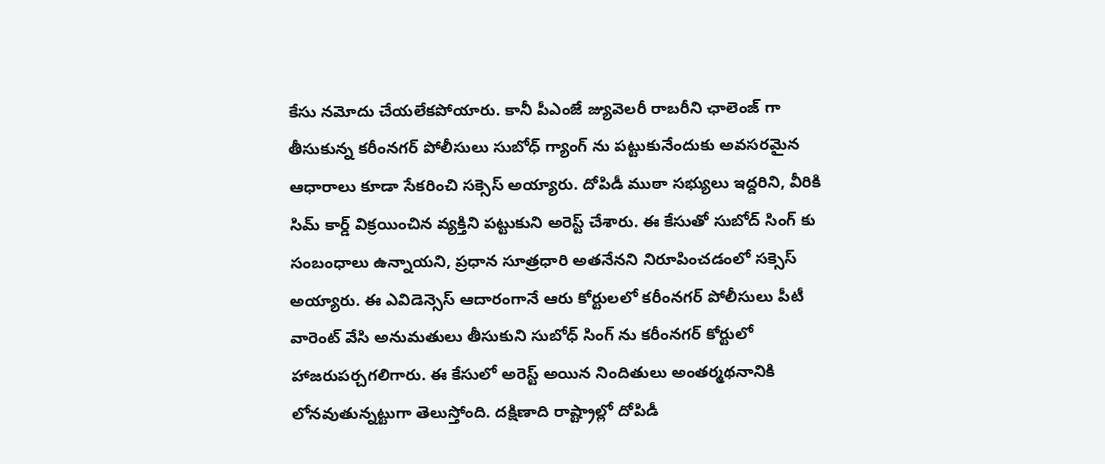కేసు నమోదు చేయలేకపోయారు. కానీ పీఎంజే జ్యువెలరీ రాబరీని ఛాలెంజ్ గా తీసుకున్న కరీంనగర్ పోలీసులు సుబోధ్ గ్యాంగ్ ను పట్టుకునేందుకు అవసరమైన ఆధారాలు కూడా సేకరించి సక్సెస్ అయ్యారు. దోపిడీ ముఠా సభ్యులు ఇద్దరిని, వీరికి సిమ్ కార్డ్ విక్రయించిన వ్యక్తిని పట్టుకుని అరెస్ట్ చేశారు. ఈ కేసుతో సుబోద్ సింగ్ కు సంబంధాలు ఉన్నాయని, ప్రధాన సూత్రధారి అతనేనని నిరూపించడంలో సక్సెస్ అయ్యారు. ఈ ఎవిడెన్సెస్ ఆదారంగానే ఆరు కోర్టులలో కరీంనగర్ పోలీసులు పీటీ వారెంట్ వేసి అనుమతులు తీసుకుని సుబోధ్ సింగ్ ను కరీంనగర్ కోర్టులో హాజరుపర్చగలిగారు. ఈ కేసులో అరెస్ట్ అయిన నిందితులు అంతర్మథనానికి లోనవుతున్నట్టుగా తెలుస్తోంది. దక్షిణాది రాష్ట్రాల్లో దోపిడీ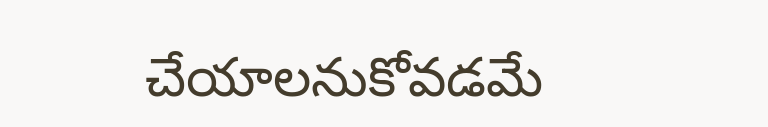చేయాలనుకోవడమే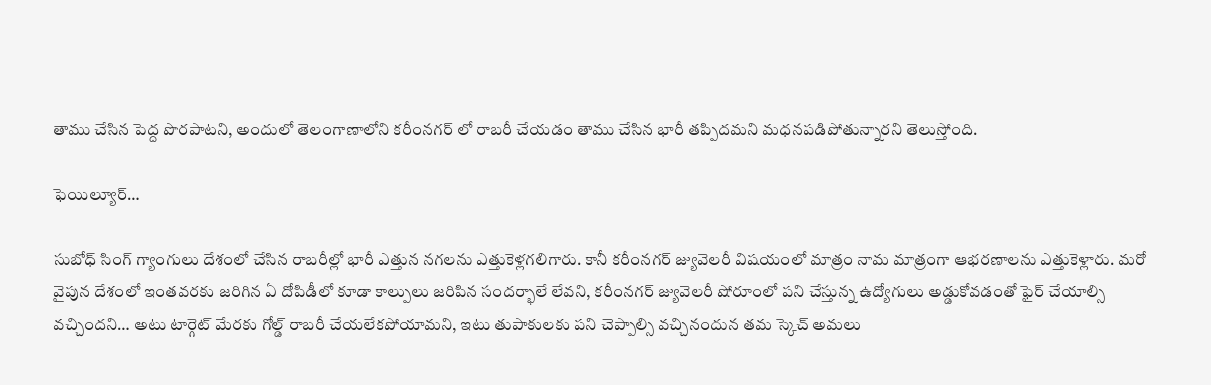తాము చేసిన పెద్ద పొరపాటని, అందులో తెలంగాణాలోని కరీంనగర్ లో రాబరీ చేయడం తాము చేసిన భారీ తప్పిదమని మధనపడిపోతున్నారని తెలుస్తోంది.

ఫెయిల్యూర్…

సుబోధ్ సింగ్ గ్యాంగులు దేశంలో చేసిన రాబరీల్లో భారీ ఎత్తున నగలను ఎత్తుకెళ్లగలిగారు. కానీ కరీంనగర్ జ్యువెలరీ విషయంలో మాత్రం నామ మాత్రంగా ఆభరణాలను ఎత్తుకెళ్లారు. మరో వైపున దేశంలో ఇంతవరకు జరిగిన ఏ దోపిడీలో కూడా కాల్పులు జరిపిన సందర్భాలే లేవని, కరీంనగర్ జ్యువెలరీ షోరూంలో పని చేస్తున్న ఉద్యోగులు అడ్డుకోవడంతో ఫైర్ చేయాల్సి వచ్చిందని… అటు టార్గెట్ మేరకు గోల్డ్ రాబరీ చేయలేకపోయామని, ఇటు తుపాకులకు పని చెప్పాల్సి వచ్చినందున తమ స్కెచ్ అమలు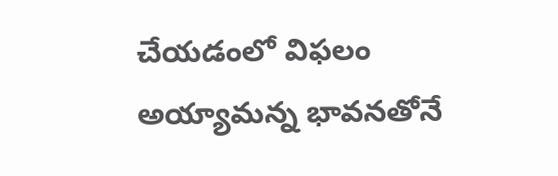చేయడంలో విఫలం అయ్యామన్న భావనతోనే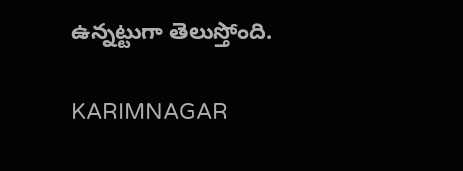ఉన్నట్టుగా తెలుస్తోంది.

KARIMNAGAR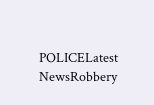POLICELatest NewsRobbery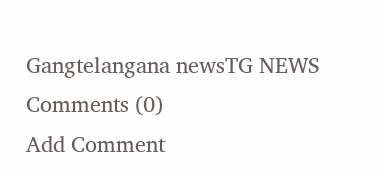Gangtelangana newsTG NEWS
Comments (0)
Add Comment